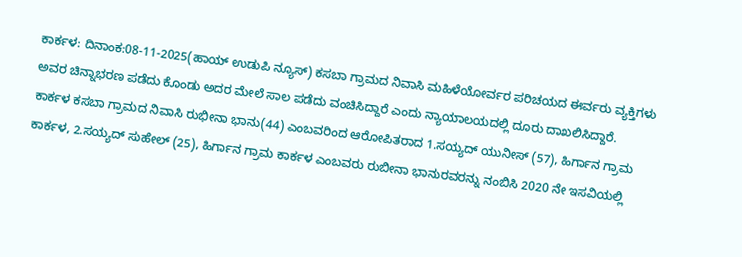ಕಾರ್ಕಳ: ದಿನಾಂಕ:08-11-2025(ಹಾಯ್ ಉಡುಪಿ ನ್ಯೂಸ್) ಕಸಬಾ ಗ್ರಾಮದ ನಿವಾಸಿ ಮಹಿಳೆಯೋರ್ವರ ಪರಿಚಯದ ಈರ್ವರು ವ್ಯಕ್ತಿಗಳು ಅವರ ಚಿನ್ನಾಭರಣ ಪಡೆದು ಕೊಂಡು ಅದರ ಮೇಲೆ ಸಾಲ ಪಡೆದು ವಂಚಿಸಿದ್ದಾರೆ ಎಂದು ನ್ಯಾಯಾಲಯದಲ್ಲಿ ದೂರು ದಾಖಲಿಸಿದ್ದಾರೆ.
ಕಾರ್ಕಳ ಕಸಬಾ ಗ್ರಾಮದ ನಿವಾಸಿ ರುಭೀನಾ ಭಾನು(44) ಎಂಬವರಿಂದ ಆರೋಪಿತರಾದ 1.ಸಯ್ಯದ್ ಯುನೀಸ್ (57), ಹಿರ್ಗಾನ ಗ್ರಾಮ ಕಾರ್ಕಳ, 2.ಸಯ್ಯದ್ ಸುಹೇಲ್ (25), ಹಿರ್ಗಾನ ಗ್ರಾಮ ಕಾರ್ಕಳ ಎಂಬವರು ರುಬೀನಾ ಭಾನುರವರನ್ನು ನಂಬಿಸಿ 2020 ನೇ ಇಸವಿಯಲ್ಲಿ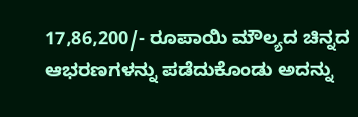17,86,200/- ರೂಪಾಯಿ ಮೌಲ್ಯದ ಚಿನ್ನದ ಆಭರಣಗಳನ್ನು ಪಡೆದುಕೊಂಡು ಅದನ್ನು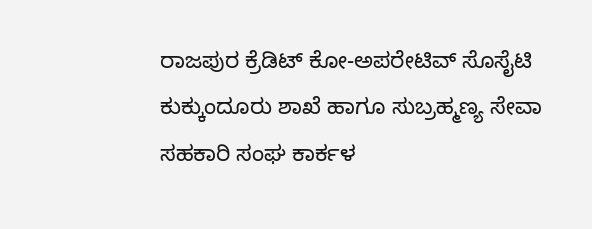ರಾಜಪುರ ಕ್ರೆಡಿಟ್ ಕೋ-ಅಪರೇಟಿವ್ ಸೊಸೈಟಿ ಕುಕ್ಕುಂದೂರು ಶಾಖೆ ಹಾಗೂ ಸುಬ್ರಹ್ಮಣ್ಯ ಸೇವಾ ಸಹಕಾರಿ ಸಂಘ ಕಾರ್ಕಳ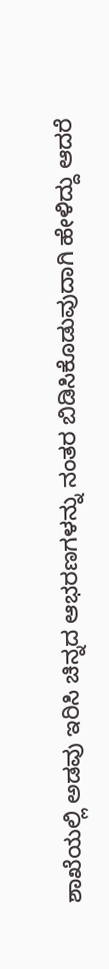ಶಾಖೆಯಲ್ಲಿ ಅಡವು ಇರಿಸಿ ಚಿನ್ನದ ಆಭರಣಗಳನ್ನು ನಂತರ ಬಿಡಿಸಿಕೊಡುವುದಾಗಿ ಹೇಳಿದ್ದು ಆದರೆ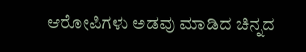ಆರೋಪಿಗಳು ಅಡವು ಮಾಡಿದ ಚಿನ್ನದ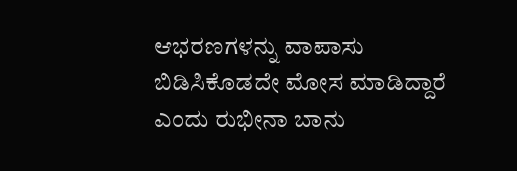ಆಭರಣಗಳನ್ನು ವಾಪಾಸು ಬಿಡಿಸಿಕೊಡದೇ ಮೋಸ ಮಾಡಿದ್ದಾರೆ ಎಂದು ರುಭೀನಾ ಬಾನು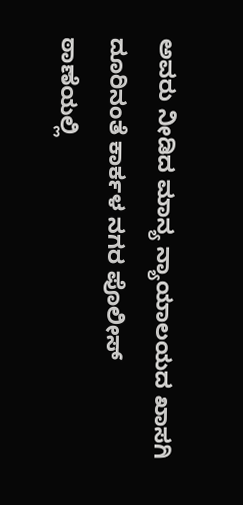ಅವರು ನೀಡಿದ ಮಾನ್ಯ ನ್ಯಾಯಾಲಯದ ಖಾಸಗಿ ದೂರಿನಂತೆ ಕಾರ್ಕಳ ನಗರ ಪೊಲೀಸ್ ಠಾಣೆಯಲ್ಲಿ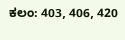ಕಲಂ: 403, 406, 420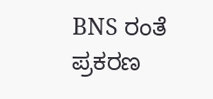BNS ರಂತೆ ಪ್ರಕರಣ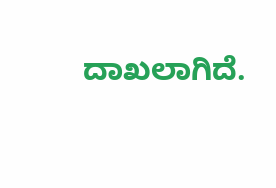ದಾಖಲಾಗಿದೆ.